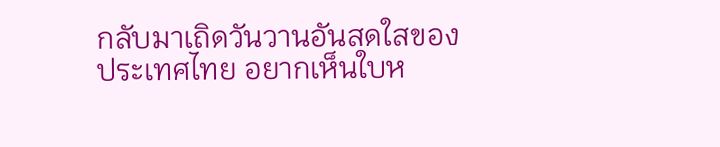กลับมาเถิดวันวานอันสดใสของประเทศไทย อยากเห็นใบห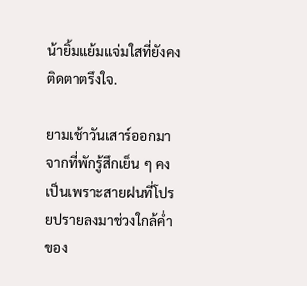น้ายิ้มแย้มแจ่มใสที่ยังคงติดตาตรึงใจ.

ยามเช้าวันเสาร์ออกมาจากที่พักรู้สึกเย็น ๆ คงเป็นเพราะสายฝนที่โปรยปรายลงมาช่วงใกล้ค่ำของ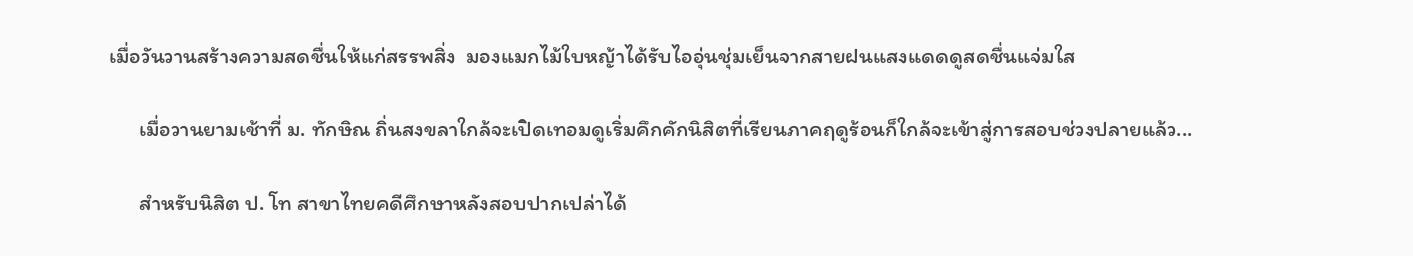เมื่อวันวานสร้างความสดชื่นให้แก่สรรพสิ่ง  มองแมกไม้ใบหญ้าได้รับไออุ่นชุ่มเย็นจากสายฝนแสงแดดดูสดชื่นแจ่มใส

      เมื่อวานยามเช้าที่ ม. ทักษิณ ถิ่นสงขลาใกล้จะเปิดเทอมดูเริ่มคึกคักนิสิตที่เรียนภาคฤดูร้อนก็ใกล้จะเข้าสู่การสอบช่วงปลายแล้ว...

      สำหรับนิสิต ป. โท สาขาไทยคดีศึกษาหลังสอบปากเปล่าได้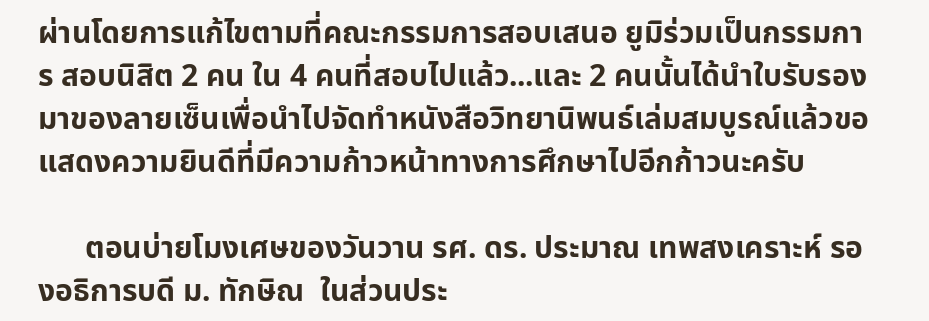ผ่านโดยการแก้ไขตามที่คณะกรรมการสอบเสนอ ยูมิร่วมเป็นกรรมการ สอบนิสิต 2 คน ใน 4 คนที่สอบไปแล้ว...และ 2 คนนั้นได้นำใบรับรองมาของลายเซ็นเพื่อนำไปจัดทำหนังสือวิทยานิพนธ์เล่มสมบูรณ์แล้วขอแสดงความยินดีที่มีความก้าวหน้าทางการศึกษาไปอีกก้าวนะครับ

      ตอนบ่ายโมงเศษของวันวาน รศ. ดร. ประมาณ เทพสงเคราะห์ รองอธิการบดี ม. ทักษิณ  ในส่วนประ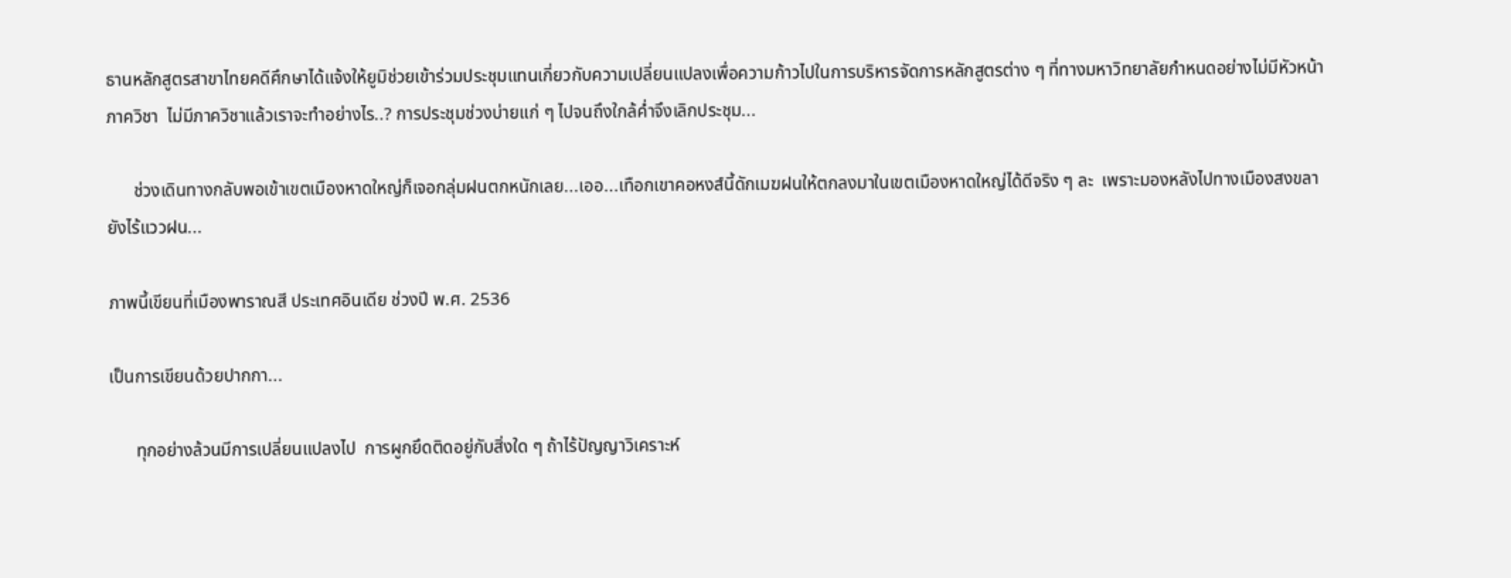ธานหลักสูตรสาขาไทยคดีศึกษาได้แจ้งให้ยูมิช่วยเข้าร่วมประชุมแทนเกี่ยวกับความเปลี่ยนแปลงเพื่อความก้าวไปในการบริหารจัดการหลักสูตรต่าง ๆ ที่ทางมหาวิทยาลัยกำหนดอย่างไม่มีหัวหน้าภาควิชา  ไม่มีภาควิชาแล้วเราจะทำอย่างไร..? การประชุมช่วงบ่ายแก่ ๆ ไปจนถึงใกล้ค่ำจึงเลิกประชุม...

      ช่วงเดินทางกลับพอเข้าเขตเมืองหาดใหญ่ก็เจอกลุ่มฝนตกหนักเลย...เออ...เทือกเขาคอหงส์นี้ดักเมฆฝนให้ตกลงมาในเขตเมืองหาดใหญ่ได้ดีจริง ๆ ละ  เพราะมองหลังไปทางเมืองสงขลายังไร้แววฝน...

ภาพนี้เขียนที่เมืองพาราณสี ประเทศอินเดีย ช่วงปี พ.ศ. 2536

เป็นการเขียนด้วยปากกา...

      ทุกอย่างล้วนมีการเปลี่ยนแปลงไป  การผูกยึดติดอยู่กับสิ่งใด ๆ ถ้าไร้ปัญญาวิเคราะห์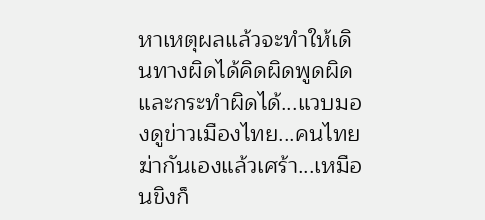หาเหตุผลแล้วจะทำให้เดินทางผิดได้คิดผิดพูดผิดและกระทำผิดได้...แวบมองดูข่าวเมืองไทย...คนไทยฆ่ากันเองแล้วเศร้า...เหมือนขิงก็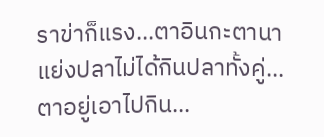ราข่าก็แรง...ตาอินกะตานาแย่งปลาไม่ได้กินปลาทั้งคู่...ตาอยู่เอาไปกิน...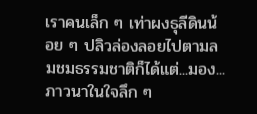เราคนเล็ก ๆ เท่าผงธุลีดินน้อย ๆ ปลิวล่องลอยไปตามลมชมธรรมชาติก็ได้แต่...มอง...ภาวนาในใจลึก ๆ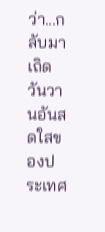ว่า...กลับมาเถิดวันวานอันสดใสของประเทศ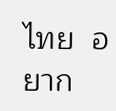ไทย  อยาก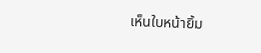เห็นใบหน้ายิ้ม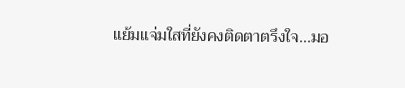แย้มแจ่มใสที่ยังคงติดตาตรึงใจ...มอ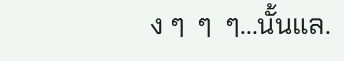ง ๆ  ๆ  ๆ...นั้นแล.